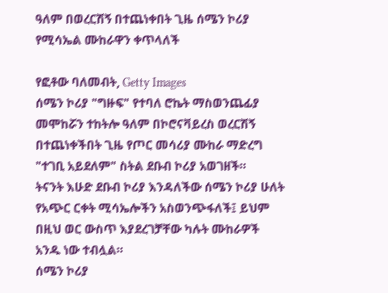ዓለም በወረርሽኝ በተጨነቀበት ጊዜ ሰሜን ኮሪያ የሚሳኤል ሙከራዋን ቀጥላለች

የፎቶው ባለመብት, Getty Images
ሰሜን ኮሪያ "ግዙፍ" የተባለ ሮኬት ማስወንጨፊያ መሞከሯን ተከትሎ ዓለም በኮሮናቫይረስ ወረርሽኝ በተጨነቀችበት ጊዜ የጦር መሳሪያ ሙከራ ማድረግ "ተገቢ አይደለም" ስትል ደቡብ ኮሪያ አወገዘች።
ትናንት እሁድ ደቡብ ኮሪያ እንዳለችው ሰሜን ኮሪያ ሁለት የአጭር ርቀት ሚሳኤሎችን አስወንጭፋለች፤ ይህም በዚህ ወር ውስጥ እያደረገቻቸው ካሉት ሙከራዎች አንዱ ነው ተብሏል።
ሰሜን ኮሪያ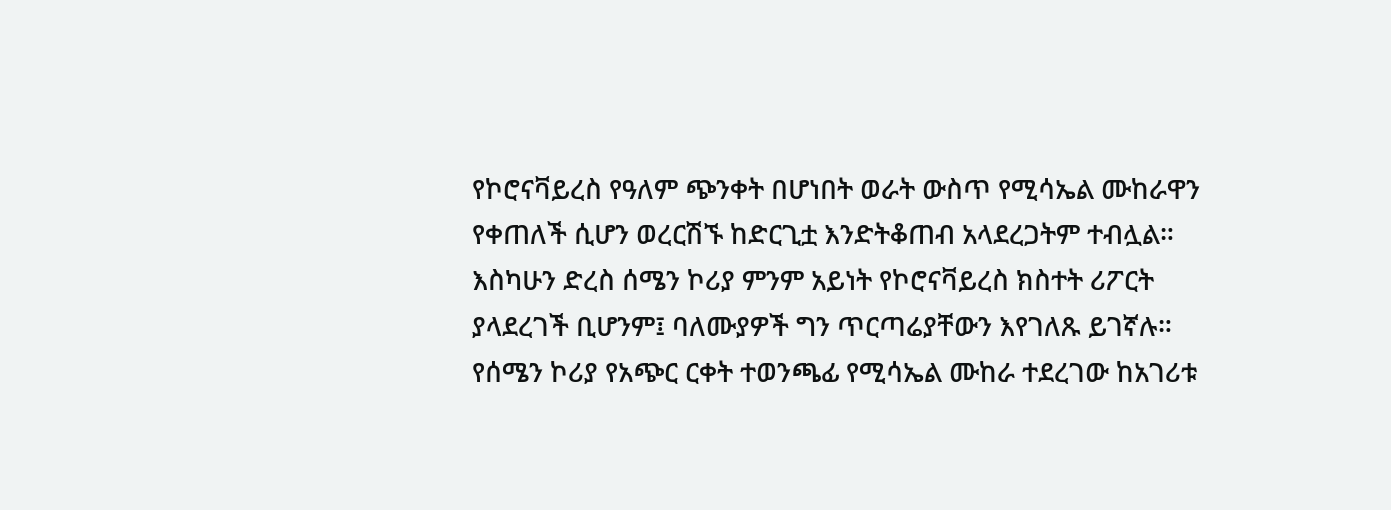የኮሮናቫይረስ የዓለም ጭንቀት በሆነበት ወራት ውስጥ የሚሳኤል ሙከራዋን የቀጠለች ሲሆን ወረርሽኙ ከድርጊቷ እንድትቆጠብ አላደረጋትም ተብሏል።
እስካሁን ድረስ ሰሜን ኮሪያ ምንም አይነት የኮሮናቫይረስ ክስተት ሪፖርት ያላደረገች ቢሆንም፤ ባለሙያዎች ግን ጥርጣሬያቸውን እየገለጹ ይገኛሉ።
የሰሜን ኮሪያ የአጭር ርቀት ተወንጫፊ የሚሳኤል ሙከራ ተደረገው ከአገሪቱ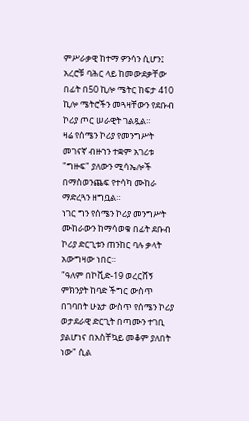ምሥራቃዊ ከተማ ዎንሳን ሲሆን፤ አረሮቹ ባሕር ላይ ከመውደቃቸው በፊት በ50 ኪሎ ሜትር ከፍታ 410 ኪሎ ሜትሮችን መጓዛቸውን የደቡብ ኮሪያ ጦር ሠራዊት ገልጿል።
ዛሬ የሰሜን ኮሪያ የመንግሥት መገናኛ ብዙኀን ተቋም አገሪቱ "ግዙፍ" ያለውን ሚሳኤሎች በማስወንጨፍ የተሳካ ሙከራ ማድረጓን ዘግቧል።
ነገር ግን የሰሜን ኮሪያ መንግሥት ሙከራውን ከማሳወቁ በፊት ደቡብ ኮሪያ ድርጊቱን ጠንከር ባሉ ቃላት አውግዛው ነበር።
"ዓለም በኮቪድ-19 ወረርሸኝ ምክንያት ከባድ ችግር ውስጥ በገባበት ሁኔታ ውስጥ የሰሜን ኮሪያ ወታደራዊ ድርጊት በጣሙን ተገቢ ያልሆነና በአስቸኳይ መቆም ያለበት ነው" ሲል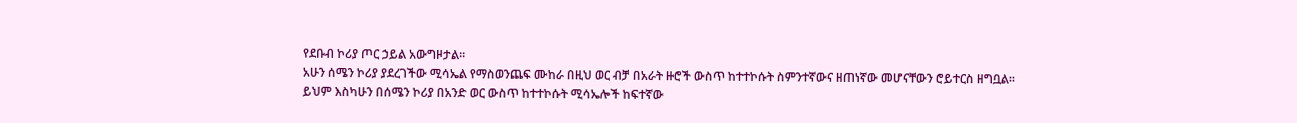የደቡብ ኮሪያ ጦር ኃይል አውግዞታል።
አሁን ሰሜን ኮሪያ ያደረገችው ሚሳኤል የማስወንጨፍ ሙከራ በዚህ ወር ብቻ በአራት ዙሮች ውስጥ ከተተኮሱት ስምንተኛውና ዘጠነኛው መሆናቸውን ሮይተርስ ዘግቧል።
ይህም እስካሁን በሰሜን ኮሪያ በአንድ ወር ውስጥ ከተተኮሱት ሚሳኤሎች ከፍተኛው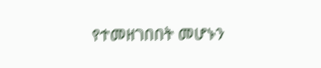የተመዘገበበት መሆኑን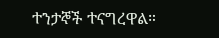ተንታኞች ተናግረዋል።